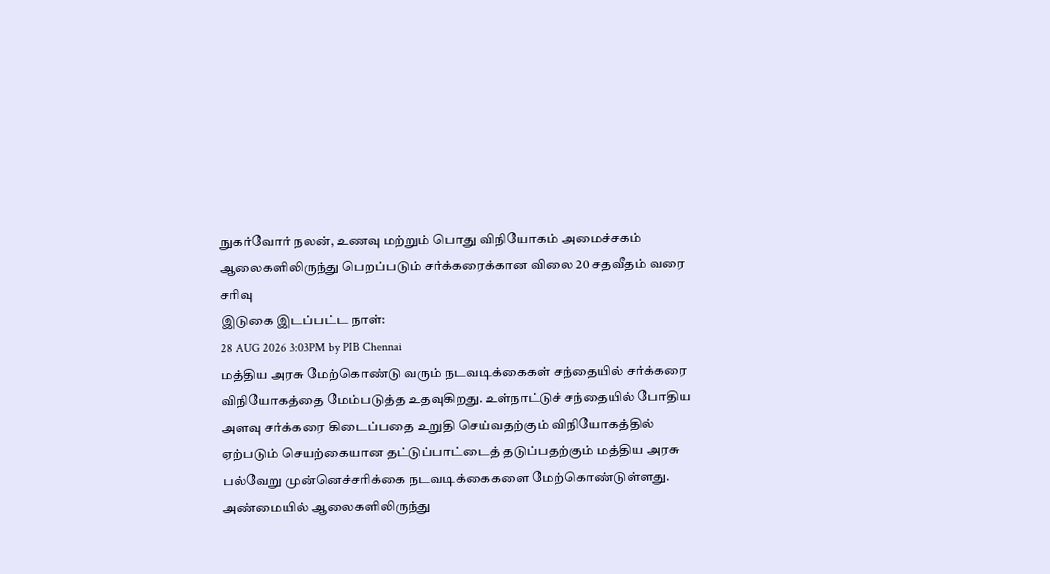நுகர்வோர் நலன், உணவு மற்றும் பொது விநியோகம் அமைச்சகம்
ஆலைகளிலிருந்து பெறப்படும் சர்க்கரைக்கான விலை 20 சதவீதம் வரை சரிவு
இடுகை இடப்பட்ட நாள்:
28 AUG 2026 3:03PM by PIB Chennai
மத்திய அரசு மேற்கொண்டு வரும் நடவடிக்கைகள் சந்தையில் சர்க்கரை விநியோகத்தை மேம்படுத்த உதவுகிறது. உள்நாட்டுச் சந்தையில் போதிய அளவு சர்க்கரை கிடைப்பதை உறுதி செய்வதற்கும் விநியோகத்தில் ஏற்படும் செயற்கையான தட்டுப்பாட்டைத் தடுப்பதற்கும் மத்திய அரசு பல்வேறு முன்னெச்சரிக்கை நடவடிக்கைகளை மேற்கொண்டுள்ளது.
அண்மையில் ஆலைகளிலிருந்து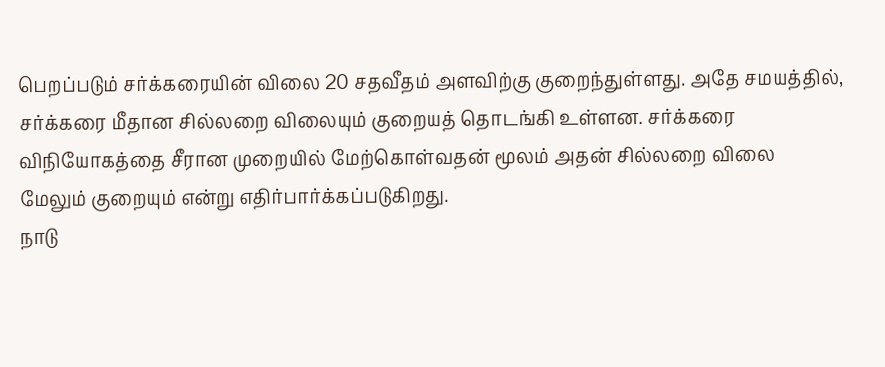பெறப்படும் சர்க்கரையின் விலை 20 சதவீதம் அளவிற்கு குறைந்துள்ளது. அதே சமயத்தில், சர்க்கரை மீதான சில்லறை விலையும் குறையத் தொடங்கி உள்ளன. சர்க்கரை விநியோகத்தை சீரான முறையில் மேற்கொள்வதன் மூலம் அதன் சில்லறை விலை மேலும் குறையும் என்று எதிர்பார்க்கப்படுகிறது.
நாடு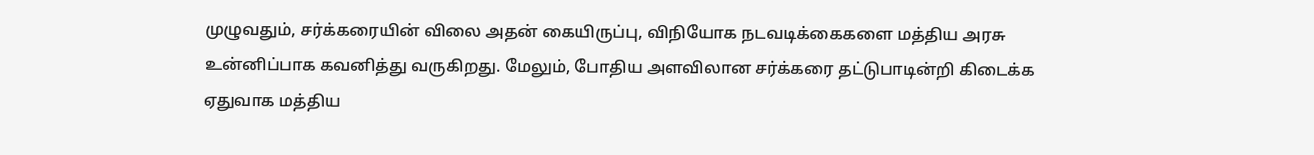முழுவதும், சர்க்கரையின் விலை அதன் கையிருப்பு, விநியோக நடவடிக்கைகளை மத்திய அரசு உன்னிப்பாக கவனித்து வருகிறது. மேலும், போதிய அளவிலான சர்க்கரை தட்டுபாடின்றி கிடைக்க ஏதுவாக மத்திய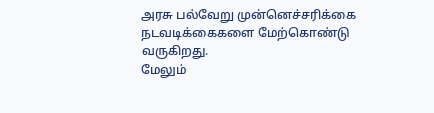அரசு பல்வேறு முன்னெச்சரிக்கை நடவடிக்கைகளை மேற்கொண்டு வருகிறது.
மேலும்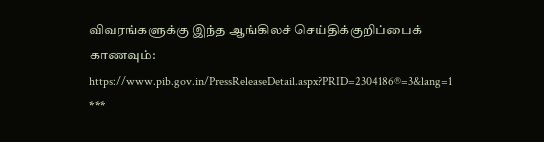விவரங்களுக்கு இந்த ஆங்கிலச் செய்திக்குறிப்பைக் காணவும்: https://www.pib.gov.in/PressReleaseDetail.aspx?PRID=2304186®=3&lang=1
***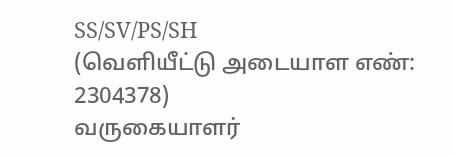SS/SV/PS/SH
(வெளியீட்டு அடையாள எண்: 2304378)
வருகையாளர்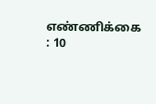எண்ணிக்கை : 10